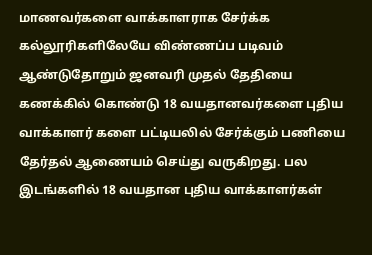மாணவர்களை வாக்காளராக சேர்க்க கல்லூரிகளிலேயே விண்ணப்ப படிவம்
ஆண்டுதோறும் ஜனவரி முதல் தேதியை கணக்கில் கொண்டு 18 வயதானவர்களை புதிய வாக்காளர் களை பட்டியலில் சேர்க்கும் பணியை தேர்தல் ஆணையம் செய்து வருகிறது. பல இடங்களில் 18 வயதான புதிய வாக்காளர்கள்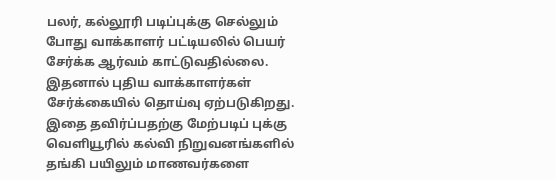பலர், கல்லூரி படிப்புக்கு செல்லும் போது வாக்காளர் பட்டியலில் பெயர் சேர்க்க ஆர்வம் காட்டுவதில்லை.
இதனால் புதிய வாக்காளர்கள் சேர்க்கையில் தொய்வு ஏற்படுகிறது. இதை தவிர்ப்பதற்கு மேற்படிப் புக்கு வெளியூரில் கல்வி நிறுவனங்களில் தங்கி பயிலும் மாணவர்களை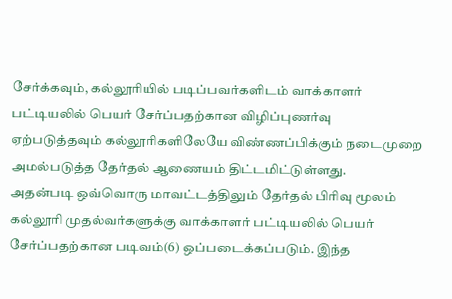சேர்க்கவும், கல்லூரியில் படிப்பவர்களிடம் வாக்காளர் பட்டியலில் பெயர் சேர்ப்பதற்கான விழிப்புணர்வு ஏற்படுத்தவும் கல்லூரிகளிலேயே விண்ணப்பிக்கும் நடைமுறை அமல்படுத்த தேர்தல் ஆணையம் திட்டமிட்டுள்ளது.
அதன்படி ஒவ்வொரு மாவட்டத்திலும் தேர்தல் பிரிவு மூலம் கல்லூரி முதல்வர்களுக்கு வாக்காளர் பட்டியலில் பெயர் சேர்ப்பதற்கான படிவம்(6) ஒப்படைக்கப்படும். இந்த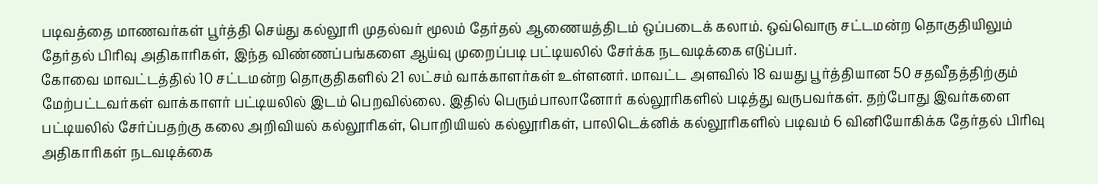படிவத்தை மாணவர்கள் பூர்த்தி செய்து கல்லூரி முதல்வர் மூலம் தேர்தல் ஆணையத்திடம் ஒப்படைக் கலாம். ஒவ்வொரு சட்டமன்ற தொகுதியிலும் தேர்தல் பிரிவு அதிகாரிகள், இந்த விண்ணப்பங்களை ஆய்வு முறைப்படி பட்டியலில் சேர்க்க நடவடிக்கை எடுப்பர்.
கோவை மாவட்டத்தில் 10 சட்டமன்ற தொகுதிகளில் 21 லட்சம் வாக்காளர்கள் உள்ளனர். மாவட்ட அளவில் 18 வயது பூர்த்தியான 50 சதவீதத்திற்கும் மேற்பட்டவர்கள் வாக்காளர் பட்டியலில் இடம் பெறவில்லை. இதில் பெரும்பாலானோர் கல்லூரிகளில் படித்து வருபவர்கள். தற்போது இவர்களை பட்டியலில் சேர்ப்பதற்கு கலை அறிவியல் கல்லூரிகள், பொறியியல் கல்லூரிகள், பாலிடெக்னிக் கல்லூரிகளில் படிவம் 6 வினியோகிக்க தேர்தல் பிரிவு அதிகாரிகள் நடவடிக்கை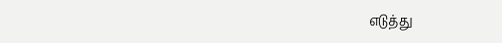எடுத்து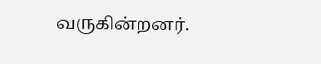வருகின்றனர்.